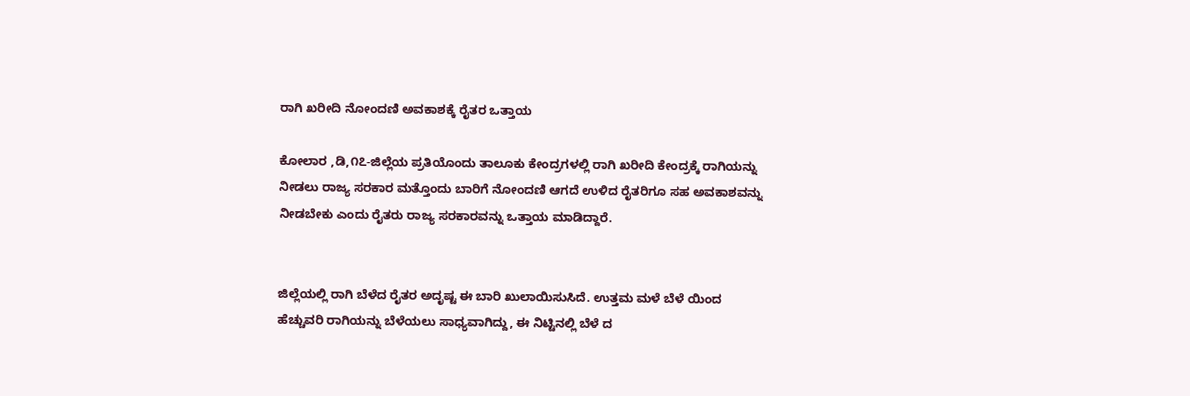ರಾಗಿ ಖರೀದಿ ನೋಂದಣಿ ಅವಕಾಶಕ್ಕೆ ರೈತರ ಒತ್ತಾಯ

ಕೋಲಾರ ,ಡಿ,೧೭-ಜಿಲ್ಲೆಯ ಪ್ರತಿಯೊಂದು ತಾಲೂಕು ಕೇಂದ್ರಗಳಲ್ಲಿ ರಾಗಿ ಖರೀದಿ ಕೇಂದ್ರಕ್ಕೆ ರಾಗಿಯನ್ನು ನೀಡಲು ರಾಜ್ಯ ಸರಕಾರ ಮತ್ತೊಂದು ಬಾರಿಗೆ ನೋಂದಣಿ ಆಗದೆ ಉಳಿದ ರೈತರಿಗೂ ಸಹ ಅವಕಾಶವನ್ನು ನೀಡಬೇಕು ಎಂದು ರೈತರು ರಾಜ್ಯ ಸರಕಾರವನ್ನು ಒತ್ತಾಯ ಮಾಡಿದ್ದಾರೆ.


ಜಿಲ್ಲೆಯಲ್ಲಿ ರಾಗಿ ಬೆಳೆದ ರೈತರ ಅದೃಷ್ಟ ಈ ಬಾರಿ ಖುಲಾಯಿಸುಸಿದೆ. ಉತ್ತಮ ಮಳೆ ಬೆಳೆ ಯಿಂದ ಹೆಚ್ಚುವರಿ ರಾಗಿಯನ್ನು ಬೆಳೆಯಲು ಸಾಧ್ಯವಾಗಿದ್ದು, ಈ ನಿಟ್ಟಿನಲ್ಲಿ ಬೆಳೆ ದ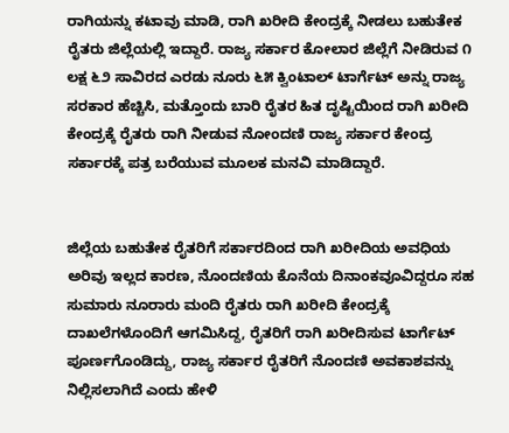ರಾಗಿಯನ್ನು ಕಟಾವು ಮಾಡಿ, ರಾಗಿ ಖರೀದಿ ಕೇಂದ್ರಕ್ಕೆ ನೀಡಲು ಬಹುತೇಕ ರೈತರು ಜಿಲ್ಲೆಯಲ್ಲಿ ಇದ್ದಾರೆ. ರಾಜ್ಯ ಸರ್ಕಾರ ಕೋಲಾರ ಜಿಲ್ಲೆಗೆ ನೀಡಿರುವ ೧ ಲಕ್ಷ ೬೨ ಸಾವಿರದ ಎರಡು ನೂರು ೬೫ ಕ್ವಿಂಟಾಲ್ ಟಾರ್ಗೆಟ್ ಅನ್ನು ರಾಜ್ಯ ಸರಕಾರ ಹೆಚ್ಚಿಸಿ, ಮತ್ತೊಂದು ಬಾರಿ ರೈತರ ಹಿತ ದೃಷ್ಟಿಯಿಂದ ರಾಗಿ ಖರೀದಿ ಕೇಂದ್ರಕ್ಕೆ ರೈತರು ರಾಗಿ ನೀಡುವ ನೋಂದಣಿ ರಾಜ್ಯ ಸರ್ಕಾರ ಕೇಂದ್ರ ಸರ್ಕಾರಕ್ಕೆ ಪತ್ರ ಬರೆಯುವ ಮೂಲಕ ಮನವಿ ಮಾಡಿದ್ದಾರೆ.


ಜಿಲ್ಲೆಯ ಬಹುತೇಕ ರೈತರಿಗೆ ಸರ್ಕಾರದಿಂದ ರಾಗಿ ಖರೀದಿಯ ಅವಧಿಯ ಅರಿವು ಇಲ್ಲದ ಕಾರಣ, ನೊಂದಣಿಯ ಕೊನೆಯ ದಿನಾಂಕವೂವಿದ್ದರೂ ಸಹ ಸುಮಾರು ನೂರಾರು ಮಂದಿ ರೈತರು ರಾಗಿ ಖರೀದಿ ಕೇಂದ್ರಕ್ಕೆ ದಾಖಲೆಗಳೊಂದಿಗೆ ಆಗಮಿಸಿದ್ದ, ರೈತರಿಗೆ ರಾಗಿ ಖರೀದಿಸುವ ಟಾರ್ಗೆಟ್ ಪೂರ್ಣಗೊಂಡಿದ್ದು, ರಾಜ್ಯ ಸರ್ಕಾರ ರೈತರಿಗೆ ನೊಂದಣಿ ಅವಕಾಶವನ್ನು ನಿಲ್ಲಿಸಲಾಗಿದೆ ಎಂದು ಹೇಳಿ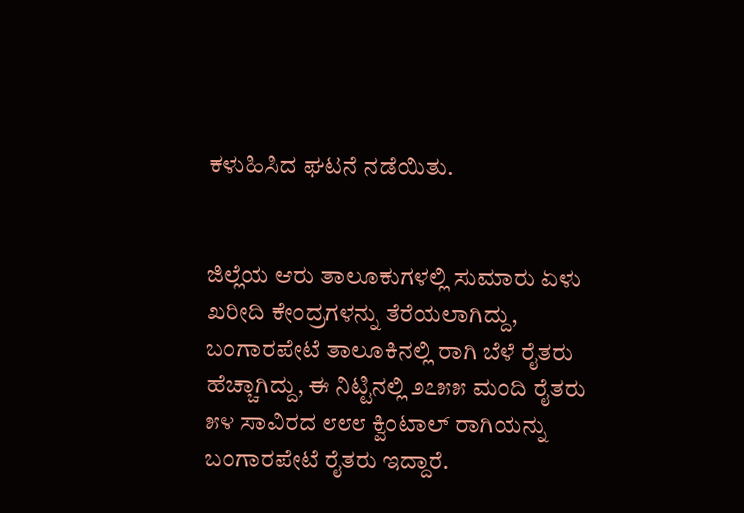ಕಳುಹಿಸಿದ ಘಟನೆ ನಡೆಯಿತು.


ಜಿಲ್ಲೆಯ ಆರು ತಾಲೂಕುಗಳಲ್ಲಿ ಸುಮಾರು ಏಳು ಖರೀದಿ ಕೇಂದ್ರಗಳನ್ನು ತೆರೆಯಲಾಗಿದ್ದು, ಬಂಗಾರಪೇಟೆ ತಾಲೂಕಿನಲ್ಲಿ ರಾಗಿ ಬೆಳೆ ರೈತರು ಹೆಚ್ಚಾಗಿದ್ದು, ಈ ನಿಟ್ಟಿನಲ್ಲಿ ೨೭೫೫ ಮಂದಿ ರೈತರು ೫೪ ಸಾವಿರದ ೮೮೮ ಕ್ವಿಂಟಾಲ್ ರಾಗಿಯನ್ನು ಬಂಗಾರಪೇಟೆ ರೈತರು ಇದ್ದಾರೆ.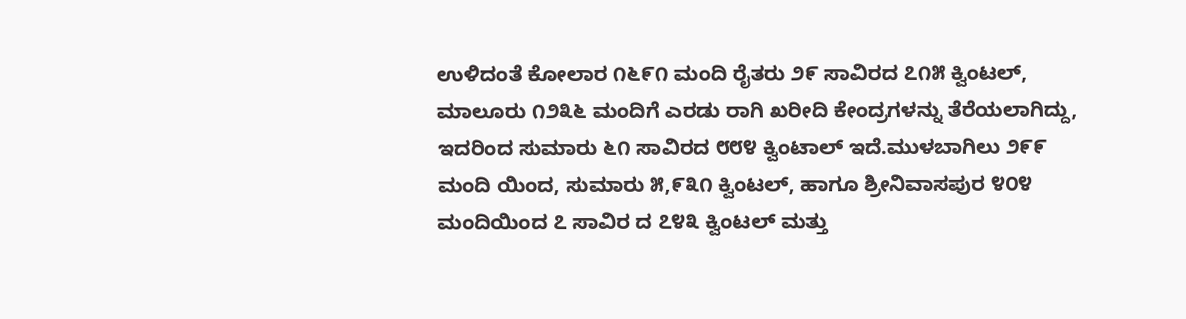ಉಳಿದಂತೆ ಕೋಲಾರ ೧೬೯೧ ಮಂದಿ ರೈತರು ೨೯ ಸಾವಿರದ ೭೧೫ ಕ್ವಿಂಟಲ್, ಮಾಲೂರು ೧೨೩೬ ಮಂದಿಗೆ ಎರಡು ರಾಗಿ ಖರೀದಿ ಕೇಂದ್ರಗಳನ್ನು ತೆರೆಯಲಾಗಿದ್ದು, ಇದರಿಂದ ಸುಮಾರು ೬೧ ಸಾವಿರದ ೮೮೪ ಕ್ವಿಂಟಾಲ್ ಇದೆ.ಮುಳಬಾಗಿಲು ೨೯೯ ಮಂದಿ ಯಿಂದ, ಸುಮಾರು ೫,೯೩೧ ಕ್ವಿಂಟಲ್, ಹಾಗೂ ಶ್ರೀನಿವಾಸಪುರ ೪೦೪ ಮಂದಿಯಿಂದ ೭ ಸಾವಿರ ದ ೭೪೩ ಕ್ವಿಂಟಲ್ ಮತ್ತು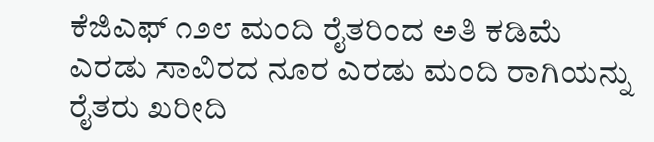ಕೆಜಿಎಫ್ ೧೨೮ ಮಂದಿ ರೈತರಿಂದ ಅತಿ ಕಡಿಮೆ ಎರಡು ಸಾವಿರದ ನೂರ ಎರಡು ಮಂದಿ ರಾಗಿಯನ್ನು ರೈತರು ಖರೀದಿ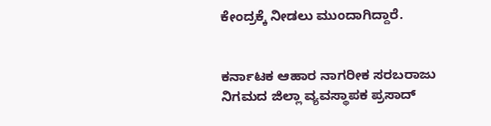ಕೇಂದ್ರಕ್ಕೆ ನೀಡಲು ಮುಂದಾಗಿದ್ದಾರೆ.


ಕರ್ನಾಟಕ ಆಹಾರ ನಾಗರೀಕ ಸರಬರಾಜು ನಿಗಮದ ಜಿಲ್ಲಾ ವ್ಯವಸ್ಥಾಪಕ ಪ್ರಸಾದ್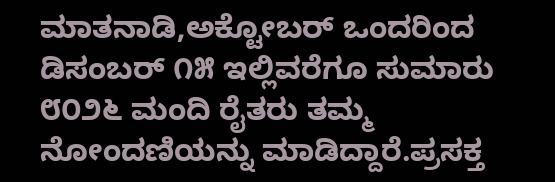ಮಾತನಾಡಿ,ಅಕ್ಟೋಬರ್ ಒಂದರಿಂದ ಡಿಸಂಬರ್ ೧೫ ಇಲ್ಲಿವರೆಗೂ ಸುಮಾರು ೮೦೨೬ ಮಂದಿ ರೈತರು ತಮ್ಮ ನೋಂದಣಿಯನ್ನು ಮಾಡಿದ್ದಾರೆ.ಪ್ರಸಕ್ತ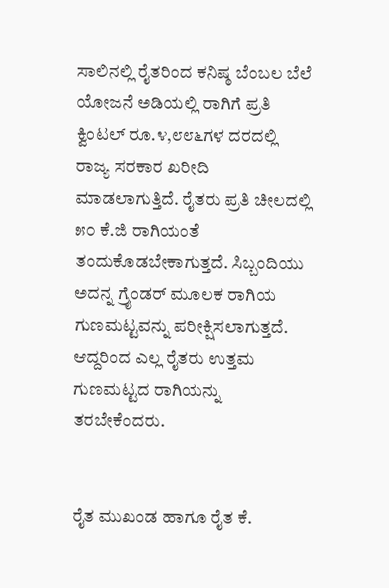ಸಾಲಿನಲ್ಲಿ ರೈತರಿಂದ ಕನಿಷ್ಠ ಬೆಂಬಲ ಬೆಲೆ ಯೋಜನೆ ಅಡಿಯಲ್ಲಿ ರಾಗಿಗೆ ಪ್ರತಿ ಕ್ವಿಂಟಲ್ ರೂ.೪,೮೮೬ಗಳ ದರದಲ್ಲಿ ರಾಜ್ಯ ಸರಕಾರ ಖರೀದಿ ಮಾಡಲಾಗುತ್ತಿದೆ. ರೈತರು ಪ್ರತಿ ಚೀಲದಲ್ಲಿ ೫೦ ಕೆ.ಜಿ ರಾಗಿಯಂತೆ ತಂದುಕೊಡಬೇಕಾಗುತ್ತದೆ. ಸಿಬ್ಬಂದಿಯು ಅದನ್ನ ಗ್ರೈಂಡರ್ ಮೂಲಕ ರಾಗಿಯ ಗುಣಮಟ್ಟವನ್ನು ಪರೀಕ್ಷಿಸಲಾಗುತ್ತದೆ. ಆದ್ದರಿಂದ ಎಲ್ಲ ರೈತರು ಉತ್ತಮ ಗುಣಮಟ್ಟದ ರಾಗಿಯನ್ನು ತರಬೇಕೆಂದರು.


ರೈತ ಮುಖಂಡ ಹಾಗೂ ರೈತ ಕೆ.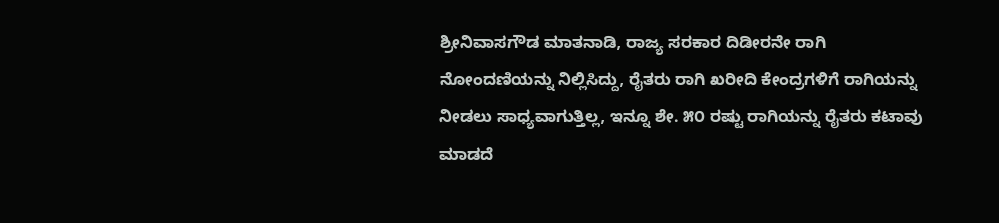ಶ್ರೀನಿವಾಸಗೌಡ ಮಾತನಾಡಿ, ರಾಜ್ಯ ಸರಕಾರ ದಿಡೀರನೇ ರಾಗಿ ನೋಂದಣಿಯನ್ನು ನಿಲ್ಲಿಸಿದ್ದು, ರೈತರು ರಾಗಿ ಖರೀದಿ ಕೇಂದ್ರಗಳಿಗೆ ರಾಗಿಯನ್ನು ನೀಡಲು ಸಾಧ್ಯವಾಗುತ್ತಿಲ್ಲ, ಇನ್ನೂ ಶೇ. ೫೦ ರಷ್ಟು ರಾಗಿಯನ್ನು ರೈತರು ಕಟಾವು ಮಾಡದೆ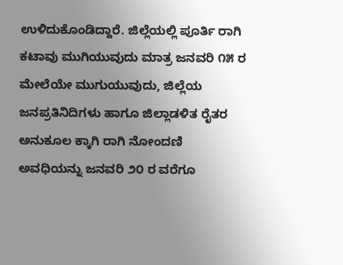ಉಳಿದುಕೊಂಡಿದ್ದಾರೆ. ಜಿಲ್ಲೆಯಲ್ಲಿ ಪೂರ್ತಿ ರಾಗಿ ಕಟಾವು ಮುಗಿಯುವುದು ಮಾತ್ರ ಜನವರಿ ೧೫ ರ ಮೇಲೆಯೇ ಮುಗುಯುವುದು, ಜಿಲ್ಲೆಯ ಜನಪ್ರತಿನಿದಿಗಳು ಹಾಗೂ ಜಿಲ್ಲಾಡಳಿತ ರೈತರ ಅನುಕೂಲ ಕ್ಕಾಗಿ ರಾಗಿ ನೋಂದಣಿ ಅವಧಿಯನ್ನು ಜನವರಿ ೨೦ ರ ವರೆಗೂ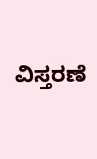ವಿಸ್ತರಣೆ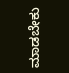ಮಾಡಬೇಕು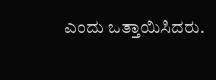ಎಂದು ಒತ್ತಾಯಿಸಿದರು.